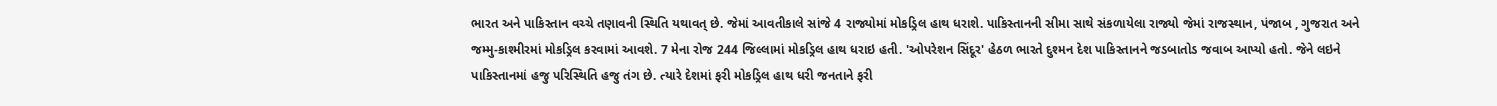ભારત અને પાકિસ્તાન વચ્ચે તણાવની સ્થિતિ યથાવત્ છે. જેમાં આવતીકાલે સાંજે 4 રાજ્યોમાં મોકડ્રિલ હાથ ધરાશે. પાકિસ્તાનની સીમા સાથે સંકળાયેલા રાજ્યો જેમાં રાજસ્થાન, પંજાબ , ગુજરાત અને જમ્મુ-કાશ્મીરમાં મોકડ્રિલ કરવામાં આવશે. 7 મેના રોજ 244 જિલ્લામાં મોકડ્રિલ હાથ ધરાઇ હતી. 'ઓપરેશન સિંદૂર' હેઠળ ભારતે દુશ્મન દેશ પાકિસ્તાનને જડબાતોડ જવાબ આપ્યો હતો. જેને લઇને પાકિસ્તાનમાં હજુ પરિસ્થિતિ હજુ તંગ છે. ત્યારે દેશમાં ફરી મોકડ્રિલ હાથ ધરી જનતાને ફરી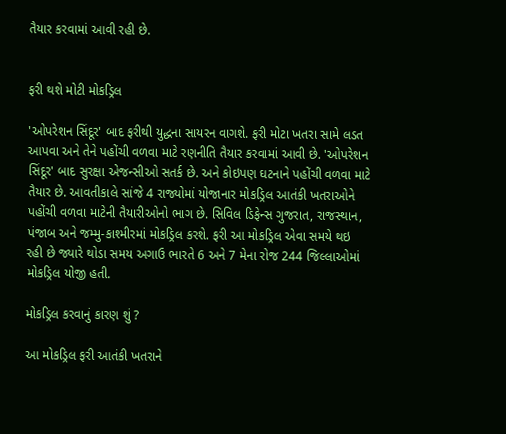તૈયાર કરવામાં આવી રહી છે.


ફરી થશે મોટી મોકડ્રિલ

'ઓપરેશન સિંદૂર' બાદ ફરીથી યુદ્ધના સાયરન વાગશે. ફરી મોટા ખતરા સામે લડત આપવા અને તેને પહોંચી વળવા માટે રણનીતિ તૈયાર કરવામાં આવી છે. 'ઓપરેશન સિંદૂર' બાદ સુરક્ષા એજન્સીઓ સતર્ક છે. અને કોઇપણ ઘટનાને પહોંચી વળવા માટે તૈયાર છે. આવતીકાલે સાંજે 4 રાજ્યોમાં યોજાનાર મોકડ્રિલ આતંકી ખતરાઓને પહોંચી વળવા માટેની તૈયારીઓનો ભાગ છે. સિવિલ ડિફેન્સ ગુજરાત, રાજસ્થાન, પંજાબ અને જમ્મુ-કાશ્મીરમાં મોકડ્રિલ કરશે. ફરી આ મોકડ્રિલ એવા સમયે થઇ રહી છે જ્યારે થોડા સમય અગાઉ ભારતે 6 અને 7 મેના રોજ 244 જિલ્લાઓમાં મોકડ્રિલ યોજી હતી.

મોકડ્રિલ કરવાનું કારણ શું ?

આ મોકડ્રિલ ફરી આતંકી ખતરાને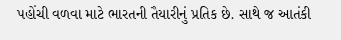પહોંચી વળવા માટે ભારતની તૈયારીનું પ્રતિક છે. સાથે જ આતંકી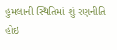હુમલાની સ્થિતિમાં શું રણનીતિ હોઇ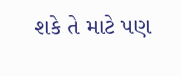શકે તે માટે પણ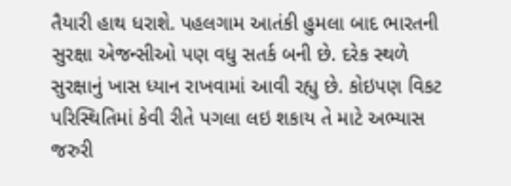તૈયારી હાથ ધરાશે. પહલગામ આતંકી હુમલા બાદ ભારતની સુરક્ષા એજન્સીઓ પણ વધુ સતર્ક બની છે. દરેક સ્થળે સુરક્ષાનું ખાસ ધ્યાન રાખવામાં આવી રહ્યુ છે. કોઇપણ વિકટ પરિસ્થિતિમાં કેવી રીતે પગલા લઇ શકાય તે માટે અભ્યાસ જરુરી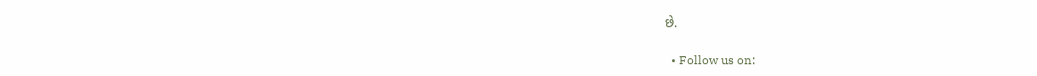છે.

  • Follow us on: